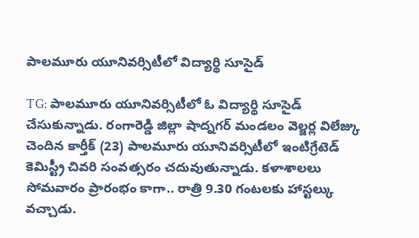పాలమూరు యూనివర్సిటీలో విద్యార్థి సూసైడ్

TG: పాలమూరు యూనివర్సిటీలో ఓ విద్యార్థి సూసైడ్ చేసుకున్నాడు. రంగారెడ్డి జిల్లా షాద్నగర్ మండలం వెల్జర్ల విలేజ్కు చెందిన కార్తీక్ (23) పాలమూరు యూనివర్సిటీలో ఇంటిగ్రేటెడ్ కెమిస్ట్రీ చివరి సంవత్సరం చదువుతున్నాడు. కళాశాలలు సోమవారం ప్రారంభం కాగా.. రాత్రి 9.30 గంటలకు హాస్టల్కు వచ్చాడు.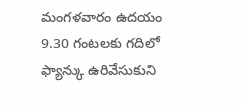మంగళవారం ఉదయం 9.30 గంటలకు గదిలో ఫ్యాన్కు ఉరివేసుకుని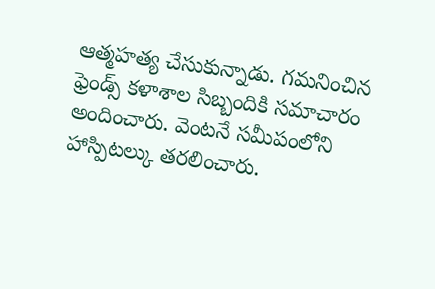ఆత్మహత్య చేసుకున్నాడు. గమనించిన ఫ్రెండ్స్ కళాశాల సిబ్బందికి సమాచారం అందించారు. వెంటనే సమీపంలోని హాస్పిటల్కు తరలించారు.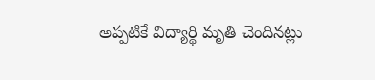అప్పటికే విద్యార్థి మృతి చెందినట్లు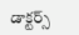డాక్టర్స్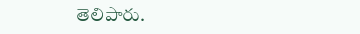తెలిపారు.